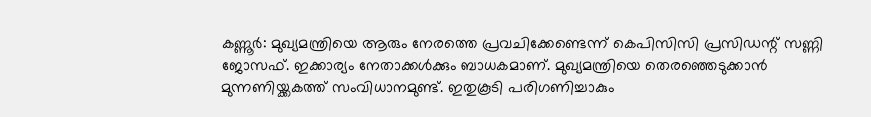കണ്ണൂര്‍: മുഖ്യമന്ത്രിയെ ആരും നേരത്തെ പ്രവചിക്കേണ്ടെന്ന് കെപിസിസി പ്രസിഡന്റ് സണ്ണി ജോസഫ്. ഇക്കാര്യം നേതാക്കള്‍ക്കും ബാധകമാണ്. മുഖ്യമന്ത്രിയെ തെരഞ്ഞെടുക്കാന്‍ മുന്നണിയ്ക്കകത്ത് സംവിധാനമുണ്ട്. ഇതുകൂടി പരിഗണിച്ചാകും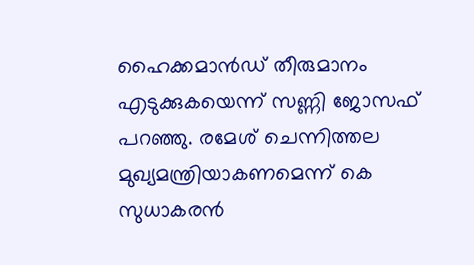ഹൈക്കമാന്‍ഡ് തീരുമാനം എടുക്കുകയെന്ന് സണ്ണി ജോസഫ് പറഞ്ഞു. രമേശ് ചെന്നിത്തല മുഖ്യമന്ത്രിയാകണമെന്ന് കെ സുധാകരന്‍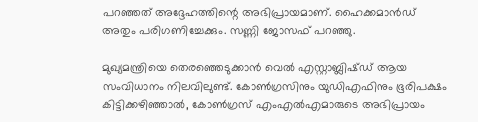പറഞ്ഞത് അദ്ദേഹത്തിന്റെ അഭിപ്രായമാണ്. ഹൈക്കമാന്‍ഡ് അതും പരിഗണിച്ചേക്കും. സണ്ണി ജോസഫ് പറഞ്ഞു.

മുഖ്യമന്ത്രിയെ തെരഞ്ഞെടുക്കാന്‍ വെല്‍ എസ്റ്റാബ്ലിഷ്ഡ് ആയ സംവിധാനം നിലവിലുണ്ട്. കോണ്‍ഗ്രസിനും യുഡിഎഫിനും ഭൂരിപക്ഷം കിട്ടിക്കഴിഞ്ഞാല്‍, കോണ്‍ഗ്രസ് എംഎല്‍എമാരുടെ അഭിപ്രായം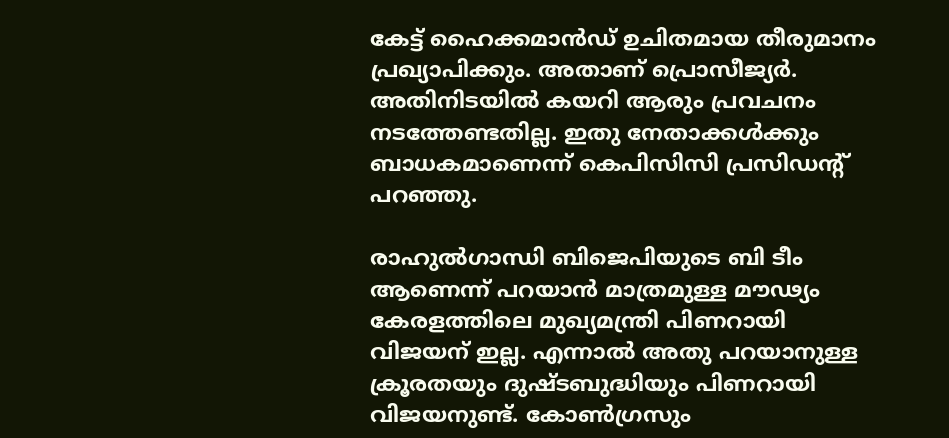കേട്ട് ഹൈക്കമാന്‍ഡ് ഉചിതമായ തീരുമാനം പ്രഖ്യാപിക്കും. അതാണ് പ്രൊസീജ്യര്‍. അതിനിടയില്‍ കയറി ആരും പ്രവചനം നടത്തേണ്ടതില്ല. ഇതു നേതാക്കള്‍ക്കും ബാധകമാണെന്ന് കെപിസിസി പ്രസിഡന്റ് പറഞ്ഞു.

രാഹുല്‍ഗാന്ധി ബിജെപിയുടെ ബി ടീം ആണെന്ന് പറയാന്‍ മാത്രമുള്ള മൗഢ്യം കേരളത്തിലെ മുഖ്യമന്ത്രി പിണറായി വിജയന് ഇല്ല. എന്നാല്‍ അതു പറയാനുള്ള ക്രൂരതയും ദുഷ്ടബുദ്ധിയും പിണറായി വിജയനുണ്ട്. കോണ്‍ഗ്രസും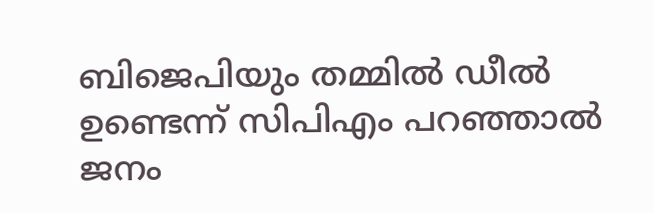ബിജെപിയും തമ്മില്‍ ഡീല്‍ ഉണ്ടെന്ന് സിപിഎം പറഞ്ഞാല്‍ ജനം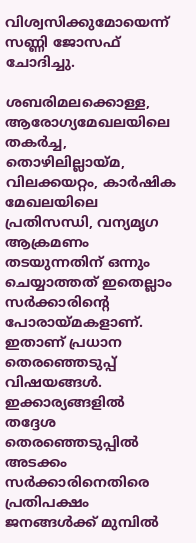വിശ്വസിക്കുമോയെന്ന് സണ്ണി ജോസഫ് ചോദിച്ചു.

ശബരിമലക്കൊള്ള, ആരോഗ്യമേഖലയിലെ തകര്‍ച്ച, തൊഴിലില്ലായ്മ, വിലക്കയറ്റം, കാര്‍ഷിക മേഖലയിലെ പ്രതിസന്ധി, വന്യമൃഗ ആക്രമണം തടയുന്നതിന് ഒന്നും ചെയ്യാത്തത് ഇതെല്ലാം സര്‍ക്കാരിന്റെ പോരായ്മകളാണ്. ഇതാണ് പ്രധാന തെരഞ്ഞെടുപ്പ് വിഷയങ്ങള്‍. ഇക്കാര്യങ്ങളില്‍ തദ്ദേശ തെരഞ്ഞെടുപ്പില്‍ അടക്കം സര്‍ക്കാരിനെതിരെ പ്രതിപക്ഷം ജനങ്ങള്‍ക്ക് മുമ്പില്‍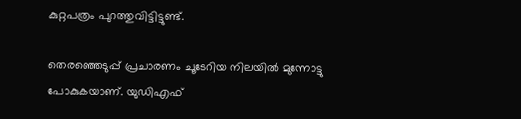കുറ്റപത്രം പുറത്തുവിട്ടിട്ടുണ്ട്.

തെരഞ്ഞെടുപ്പ് പ്രചാരണം ചൂടേറിയ നിലയില്‍ മുന്നോട്ടു പോകുകയാണ്. യുഡിഎഫ്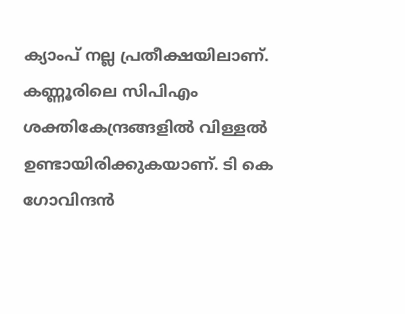ക്യാംപ് നല്ല പ്രതീക്ഷയിലാണ്. കണ്ണൂരിലെ സിപിഎം ശക്തികേന്ദ്രങ്ങളില്‍ വിള്ളല്‍ ഉണ്ടായിരിക്കുകയാണ്. ടി കെ ഗോവിന്ദന്‍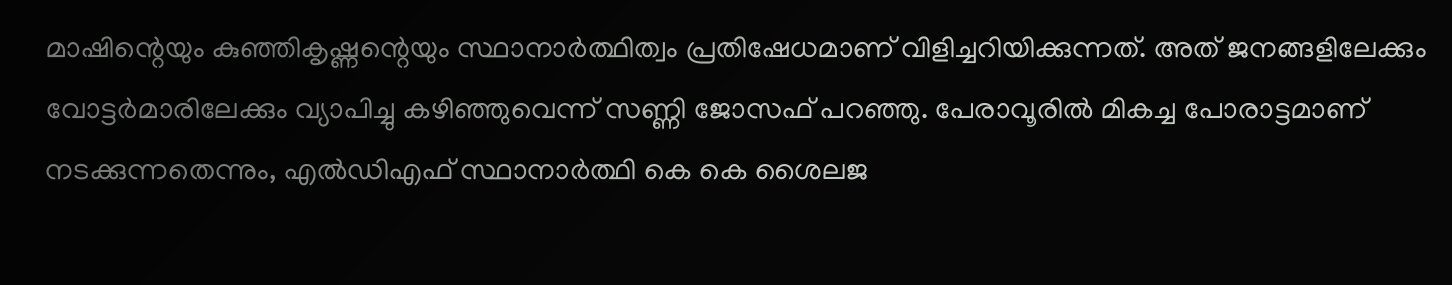മാഷിന്റെയും കുഞ്ഞികൃഷ്ണന്റെയും സ്ഥാനാര്‍ത്ഥിത്വം പ്രതിഷേധമാണ് വിളിച്ചറിയിക്കുന്നത്. അത് ജനങ്ങളിലേക്കും വോട്ടര്‍മാരിലേക്കും വ്യാപിച്ചു കഴിഞ്ഞുവെന്ന് സണ്ണി ജോസഫ് പറഞ്ഞു. പേരാവൂരില്‍ മികച്ച പോരാട്ടമാണ് നടക്കുന്നതെന്നും, എല്‍ഡിഎഫ് സ്ഥാനാര്‍ത്ഥി കെ കെ ശൈലജ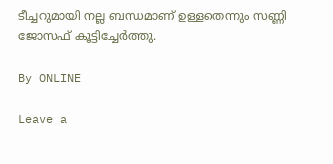ടീച്ചറുമായി നല്ല ബന്ധമാണ് ഉള്ളതെന്നും സണ്ണി ജോസഫ് കൂട്ടിച്ചേര്‍ത്തു.

By ONLINE

Leave a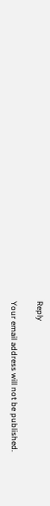Reply

Your email address will not be published.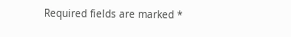Required fields are marked *